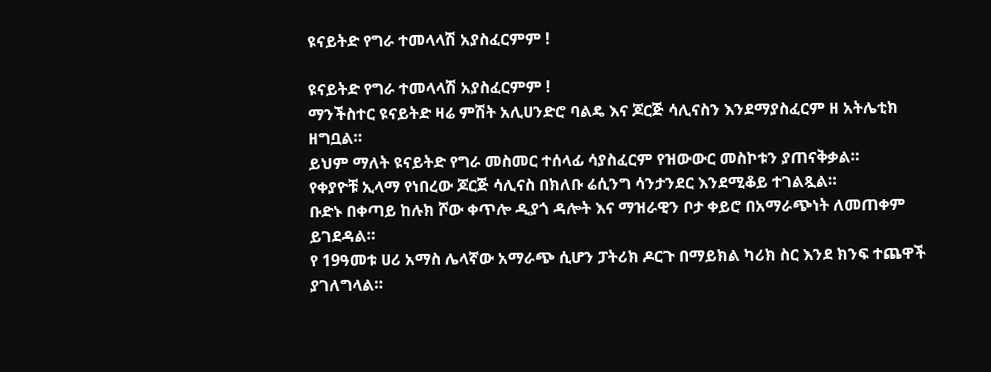ዩናይትድ የግራ ተመላላሽ አያስፈርምም !

ዩናይትድ የግራ ተመላላሽ አያስፈርምም !
ማንችስተር ዩናይትድ ዛሬ ምሽት አሊሀንድሮ ባልዴ እና ጆርጅ ሳሊናስን እንደማያስፈርም ዘ አትሌቲክ ዘግቧል።
ይህም ማለት ዩናይትድ የግራ መስመር ተሰላፊ ሳያስፈርም የዝውውር መስኮቱን ያጠናቅቃል።
የቀያዮቹ ኢላማ የነበረው ጆርጅ ሳሊናስ በክለቡ ሬሲንግ ሳንታንደር እንደሚቆይ ተገልጿል።
ቡድኑ በቀጣይ ከሉክ ሾው ቀጥሎ ዲያጎ ዳሎት እና ማዝራዊን ቦታ ቀይሮ በአማራጭነት ለመጠቀም ይገደዳል።
የ 19ዓመቱ ሀሪ አማስ ሌላኛው አማራጭ ሲሆን ፓትሪክ ዶርጉ በማይክል ካሪክ ስር እንደ ክንፍ ተጨዋች ያገለግላል።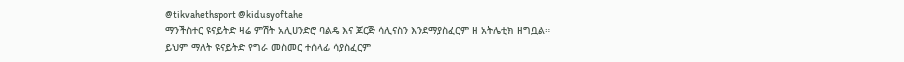@tikvahethsport @kidusyoftahe
ማንችስተር ዩናይትድ ዛሬ ምሽት አሊሀንድሮ ባልዴ እና ጆርጅ ሳሊናስን እንደማያስፈርም ዘ አትሌቲክ ዘግቧል።
ይህም ማለት ዩናይትድ የግራ መስመር ተሰላፊ ሳያስፈርም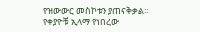የዝውውር መስኮቱን ያጠናቅቃል።
የቀያዮቹ ኢላማ የነበረው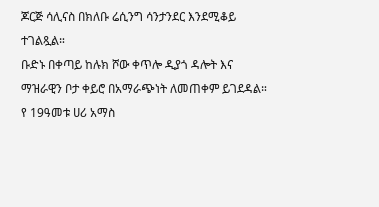ጆርጅ ሳሊናስ በክለቡ ሬሲንግ ሳንታንደር እንደሚቆይ ተገልጿል።
ቡድኑ በቀጣይ ከሉክ ሾው ቀጥሎ ዲያጎ ዳሎት እና ማዝራዊን ቦታ ቀይሮ በአማራጭነት ለመጠቀም ይገደዳል።
የ 19ዓመቱ ሀሪ አማስ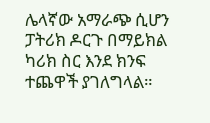ሌላኛው አማራጭ ሲሆን ፓትሪክ ዶርጉ በማይክል ካሪክ ስር እንደ ክንፍ ተጨዋች ያገለግላል።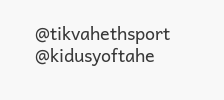@tikvahethsport @kidusyoftahe